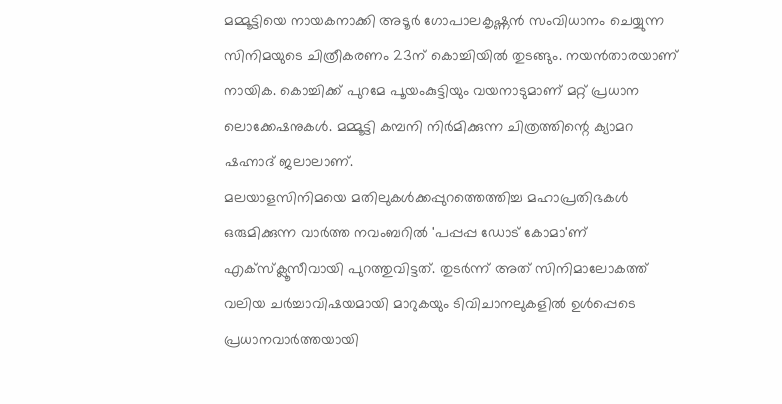മമ്മൂട്ടിയെ നായകനാക്കി അടൂർ ഗോപാലകൃഷ്ണൻ സംവിധാനം ചെയ്യുന്ന സിനിമയുടെ ചിത്രീകരണം 23ന് കൊച്ചിയിൽ തുടങ്ങും. നയൻതാരയാണ് നായിക. കൊച്ചിക്ക് പുറമേ പൂയംകുട്ടിയും വയനാടുമാണ് മറ്റ് പ്രധാന ലൊക്കേഷനുകൾ. മമ്മൂട്ടി കമ്പനി നിർമിക്കുന്ന ചിത്രത്തിന്റെ ക്യാമറ ഷഹ്നാദ് ജലാലാണ്.
മലയാളസിനിമയെ മതിലുകൾക്കപ്പുറത്തെത്തിച്ച മഹാപ്രതിഭകൾ ഒരുമിക്കുന്ന വാർത്ത നവംബറിൽ 'പപ്പപ്പ ഡോട് കോമാ'ണ് എക്സ്ക്ലൂസീവായി പുറത്തുവിട്ടത്. തുടർന്ന് അത് സിനിമാലോകത്ത് വലിയ ചർച്ചാവിഷയമായി മാറുകയും ടിവിചാനലുകളിൽ ഉൾപ്പെടെ പ്രധാനവാർത്തയായി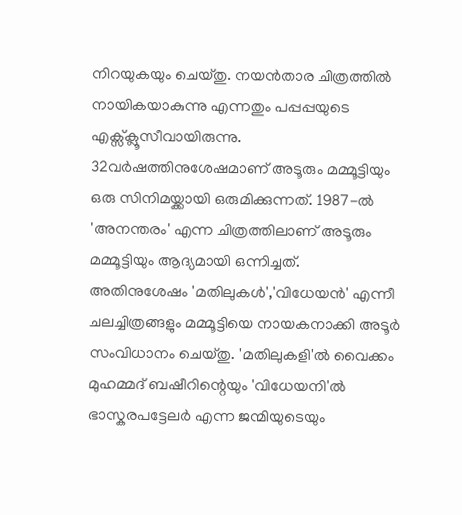നിറയുകയും ചെയ്തു. നയൻതാര ചിത്രത്തിൽ നായികയാകുന്നു എന്നതും പപ്പപ്പയുടെ എക്സ്ക്ലൂസീവായിരുന്നു.
32വർഷത്തിനുശേഷമാണ് അടൂരും മമ്മൂട്ടിയും ഒരു സിനിമയ്ക്കായി ഒരുമിക്കുന്നത്. 1987-ൽ 'അനന്തരം' എന്ന ചിത്രത്തിലാണ് അടൂരും മമ്മൂട്ടിയും ആദ്യമായി ഒന്നിച്ചത്. അതിനുശേഷം 'മതിലുകൾ','വിധേയൻ' എന്നീ ചലച്ചിത്രങ്ങളും മമ്മൂട്ടിയെ നായകനാക്കി അടൂർ സംവിധാനം ചെയ്തു. 'മതിലുകളി'ൽ വൈക്കം മുഹമ്മദ് ബഷീറിന്റെയും 'വിധേയനി'ൽ ഭാസ്കരപട്ടേലർ എന്ന ജന്മിയുടെയും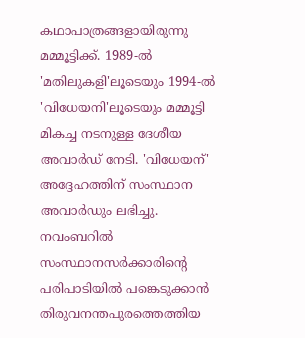കഥാപാത്രങ്ങളായിരുന്നു മമ്മൂട്ടിക്ക്. 1989-ൽ 'മതിലുകളി'ലൂടെയും 1994-ൽ 'വിധേയനി'ലൂടെയും മമ്മൂട്ടി മികച്ച നടനുള്ള ദേശീയ അവാർഡ് നേടി. 'വിധേയന്' അദ്ദേഹത്തിന് സംസ്ഥാന അവാർഡും ലഭിച്ചു.
നവംബറിൽ സംസ്ഥാനസർക്കാരിന്റെ പരിപാടിയിൽ പങ്കെടുക്കാൻ തിരുവനന്തപുരത്തെത്തിയ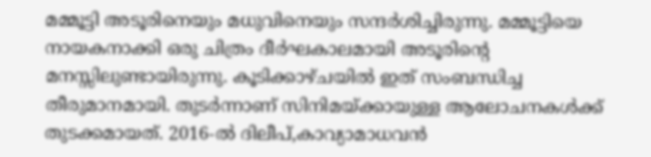മമ്മൂട്ടി അടൂരിനെയും മധുവിനെയും സന്ദർശിച്ചിരുന്നു. മമ്മൂട്ടിയെ നായകനാക്കി ഒരു ചിത്രം ദീർഘകാലമായി അടൂരിന്റെ മനസ്സിലുണ്ടായിരുന്നു. കൂടിക്കാഴ്ചയിൽ ഇത് സംബന്ധിച്ച തീരുമാനമായി. തുടർന്നാണ് സിനിമയ്ക്കായുള്ള ആലോചനകൾക്ക് തുടക്കമായത്. 2016-ൽ ദിലീപ്,കാവ്യാമാധവൻ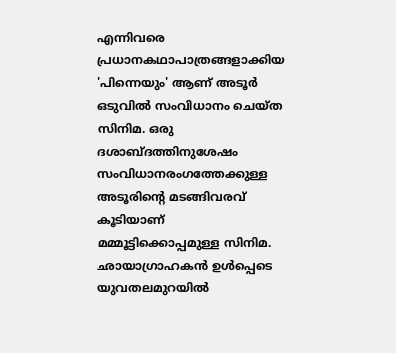എന്നിവരെ പ്രധാനകഥാപാത്രങ്ങളാക്കിയ 'പിന്നെയും' ആണ് അടൂർ ഒടുവിൽ സംവിധാനം ചെയ്ത സിനിമ. ഒരു ദശാബ്ദത്തിനുശേഷം സംവിധാനരംഗത്തേക്കുള്ള അടൂരിന്റെ മടങ്ങിവരവ് കൂടിയാണ് മമ്മൂട്ടിക്കൊപ്പമുള്ള സിനിമ.
ഛായാഗ്രാഹകൻ ഉൾപ്പെടെ യുവതലമുറയിൽ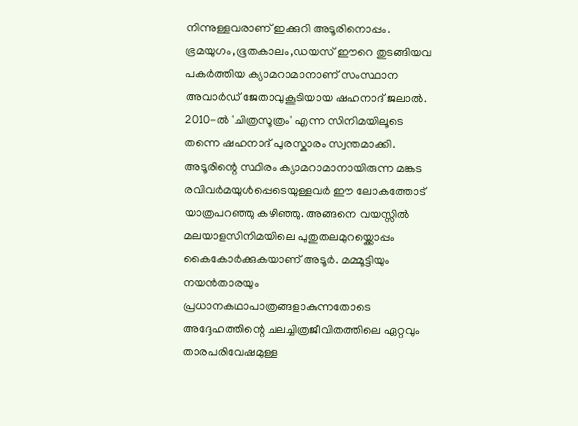നിന്നുള്ളവരാണ് ഇക്കുറി അടൂരിനൊപ്പം. ഭ്രമയുഗം,ഭൂതകാലം,ഡയസ് ഈറെ തുടങ്ങിയവ പകർത്തിയ ക്യാമറാമാനാണ് സംസ്ഥാന അവാർഡ് ജേതാവുകൂടിയായ ഷഹനാദ് ജലാൽ. 2010-ൽ 'ചിത്രസൂത്രം' എന്ന സിനിമയിലൂടെ തന്നെ ഷഹനാദ് പുരസ്കാരം സ്വന്തമാക്കി. അടൂരിന്റെ സ്ഥിരം ക്യാമറാമാനായിരുന്ന മങ്കട രവിവർമയുൾപ്പെടെയുള്ളവർ ഈ ലോകത്തോട് യാത്രപറഞ്ഞു കഴിഞ്ഞു. അങ്ങനെ വയസ്സിൽ മലയാളസിനിമയിലെ പുതുതലമുറയ്ക്കൊപ്പം കൈകോർക്കുകയാണ് അടൂർ. മമ്മൂട്ടിയും നയൻതാരയും പ്രധാനകഥാപാത്രങ്ങളാകുന്നതോടെ അദ്ദേഹത്തിന്റെ ചലച്ചിത്രജീവിതത്തിലെ ഏറ്റവും താരപരിവേഷമുള്ള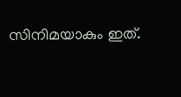സിനിമയാകും ഇത്.